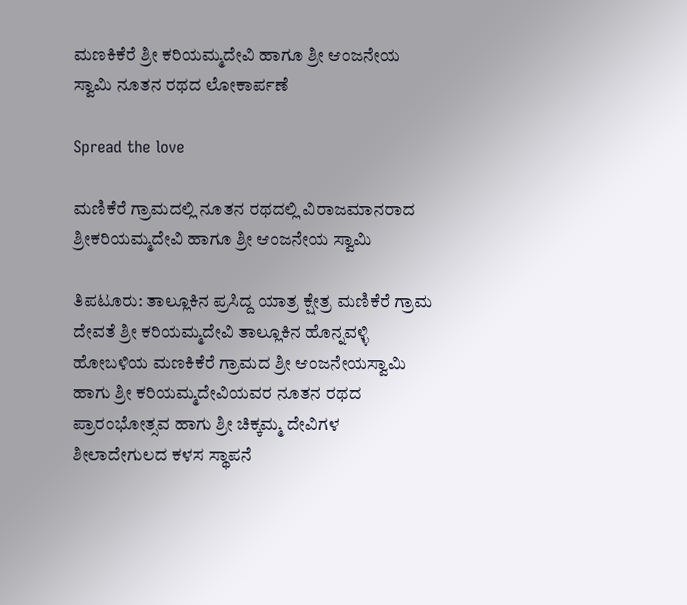ಮಣಕಿಕೆರೆ ಶ್ರೀ ಕರಿಯಮ್ಮದೇವಿ ಹಾಗೂ ಶ್ರೀ ಆಂಜನೇಯ ಸ್ವಾಮಿ ನೂತನ ರಥದ ಲೋಕಾರ್ಪಣೆ

Spread the love

ಮಣಿಕೆರೆ ಗ್ರಾಮದಲ್ಲಿ ನೂತನ ರಥದಲ್ಲಿ ವಿರಾಜಮಾನರಾದ ಶ್ರೀಕರಿಯಮ್ಮದೇವಿ ಹಾಗೂ ಶ್ರೀ ಆಂಜನೇಯ ಸ್ವಾಮಿ

ತಿಪಟೂರು: ತಾಲ್ಲೂಕಿನ ಪ್ರಸಿದ್ದ ಯಾತ್ರ ಕ್ಷೇತ್ರ ಮಣಿಕೆರೆ ಗ್ರಾಮ ದೇವತೆ ಶ್ರೀ ಕರಿಯಮ್ಮದೇವಿ ತಾಲ್ಲೂಕಿನ ಹೊನ್ನವಳ್ಳಿ ಹೋಬಳಿಯ ಮಣಕಿಕೆರೆ ಗ್ರಾಮದ ಶ್ರೀ ಆಂಜನೇಯಸ್ವಾಮಿ ಹಾಗು ಶ್ರೀ ಕರಿಯಮ್ಮದೇವಿಯವರ ನೂತನ ರಥದ ಪ್ರಾರಂಭೋತ್ಸವ ಹಾಗು ಶ್ರೀ ಚಿಕ್ಕಮ್ಮ ದೇವಿಗಳ ಶೀಲಾದೇಗುಲದ ಕಳಸ ಸ್ಥಾಪನೆ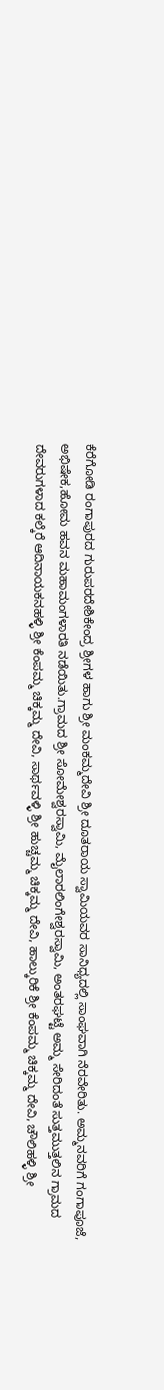ಕೆರೆಗೋಡಿ ರಂಗಾಪುರದ ಗುರುಪರದೇಶಿಕೇಂದ್ರ ಶ್ರೀಗಳ ಹಾಗು ಶ್ರೀ ಮಂಕಮ್ಮದೇವಿ ಶ್ರೀ ದೂತರಾಯ ಸ್ವಾಮಿಯವರ ಸಾನಿಧ್ಯದಲ್ಲಿ ಸಾಂಘವಾಗಿ ನೆರವೇರಿತು. ಅಮ್ಮನವರಿಗೆ ಗಂಗಾಪೂಜೆ, ಅಭಿಷೇಕ,ಹೋಮ ಹವನ ಮಹಾಮಂಗಳಾರತಿ ನಡೆಯಿತು.ಗ್ರಾಮದ ಶ್ರೀ ಸೋಮೇಶ್ವರಸ್ವಾಮಿ, ಮೈಲಾರಲಿಂಗೇಶ್ವರಸ್ವಾಮಿ, ಅಂತರಘಟ್ಟೆ ಅಮ್ಮ ಸೇರಿದಂತೆ ಸುತ್ತಮುತ್ತಲಿನ ಗ್ರಾಮದ ದೇವರುಗಳಾದ ಕಲ್ಕೆರೆ ಆದಿನಾಯಕನಹಳ್ಳಿ ಶ್ರೀ ಕೆಂಪಮ್ಮ ಚಿಕ್ಕಮ್ಮ ದೇವಿ, ಸಾರ್ಥವಳ್ಳಿ ಶ್ರೀ ಹುಚ್ಚಮ್ಮ ಚಿಕ್ಕಮ್ಮ ದೇವಿ, ಹಾಲ್ಕುರಿಕೆ ಶ್ರೀ ಕೆಂಪಮ್ಮ ಚಿಕ್ಕಮ್ಮ ದೇವಿ, ಚೌಲಿಹಳ್ಳಿ ಶ್ರೀ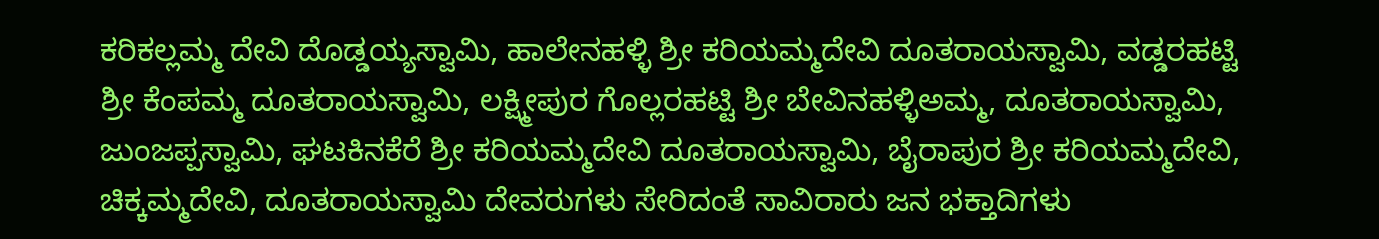ಕರಿಕಲ್ಲಮ್ಮ ದೇವಿ ದೊಡ್ಡಯ್ಯಸ್ವಾಮಿ, ಹಾಲೇನಹಳ್ಳಿ ಶ್ರೀ ಕರಿಯಮ್ಮದೇವಿ ದೂತರಾಯಸ್ವಾಮಿ, ವಡ್ಡರಹಟ್ಟಿ ಶ್ರೀ ಕೆಂಪಮ್ಮ ದೂತರಾಯಸ್ವಾಮಿ, ಲಕ್ಷ್ಮೀಪುರ ಗೊಲ್ಲರಹಟ್ಟಿ ಶ್ರೀ ಬೇವಿನಹಳ್ಳಿಅಮ್ಮ, ದೂತರಾಯಸ್ವಾಮಿ, ಜುಂಜಪ್ಪಸ್ವಾಮಿ, ಘಟಕಿನಕೆರೆ ಶ್ರೀ ಕರಿಯಮ್ಮದೇವಿ ದೂತರಾಯಸ್ವಾಮಿ, ಬೈರಾಪುರ ಶ್ರೀ ಕರಿಯಮ್ಮದೇವಿ, ಚಿಕ್ಕಮ್ಮದೇವಿ, ದೂತರಾಯಸ್ವಾಮಿ ದೇವರುಗಳು ಸೇರಿದಂತೆ ಸಾವಿರಾರು ಜನ ಭಕ್ತಾದಿಗಳು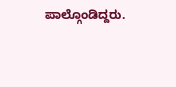ಪಾಲ್ಗೊಂಡಿದ್ದರು.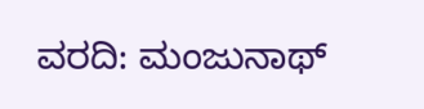ವರದಿ: ಮಂಜುನಾಥ್‌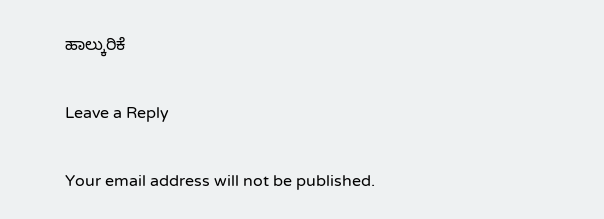ಹಾಲ್ಕುರಿಕೆ

Leave a Reply

Your email address will not be published.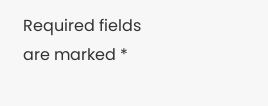Required fields are marked *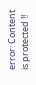error: Content is protected !!